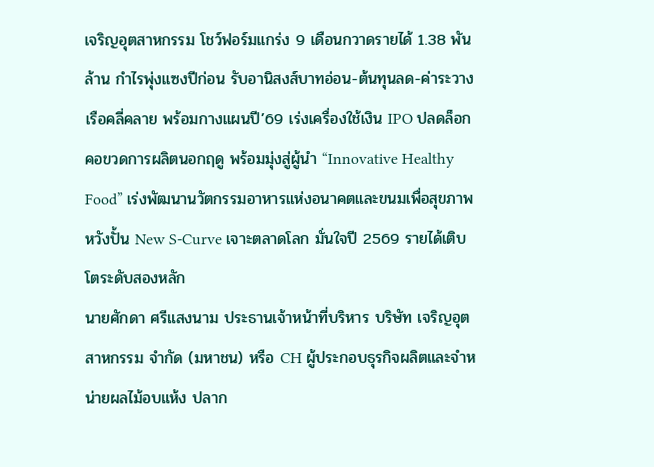เจริญอุตสาหกรรม โชว์ฟอร์มแกร่ง 9 เดือนกวาดรายได้ 1.38 พันล้าน กำไรพุ่งแซงปีก่อน รับอานิสงส์บาทอ่อน-ต้นทุนลด-ค่าระวางเรือคลี่คลาย พร้อมกางแผนปี’69 เร่งเครื่องใช้เงิน IPO ปลดล็อกคอขวดการผลิตนอกฤดู พร้อมมุ่งสู่ผู้นำ “Innovative Healthy Food” เร่งพัฒนานวัตกรรมอาหารแห่งอนาคตและขนมเพื่อสุขภาพ หวังปั้น New S-Curve เจาะตลาดโลก มั่นใจปี 2569 รายได้เติบโตระดับสองหลัก
นายศักดา ศรีแสงนาม ประธานเจ้าหน้าที่บริหาร บริษัท เจริญอุตสาหกรรม จำกัด (มหาชน) หรือ CH ผู้ประกอบธุรกิจผลิตและจำหน่ายผลไม้อบแห้ง ปลาก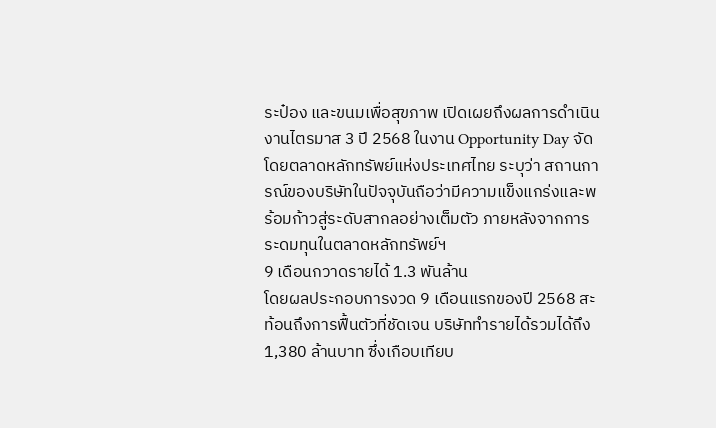ระป๋อง และขนมเพื่อสุขภาพ เปิดเผยถึงผลการดำเนินงานไตรมาส 3 ปี 2568 ในงาน Opportunity Day จัดโดยตลาดหลักทรัพย์แห่งประเทศไทย ระบุว่า สถานการณ์ของบริษัทในปัจจุบันถือว่ามีความแข็งแกร่งและพร้อมก้าวสู่ระดับสากลอย่างเต็มตัว ภายหลังจากการระดมทุนในตลาดหลักทรัพย์ฯ
9 เดือนกวาดรายได้ 1.3 พันล้าน
โดยผลประกอบการงวด 9 เดือนแรกของปี 2568 สะท้อนถึงการฟื้นตัวที่ชัดเจน บริษัททำรายได้รวมได้ถึง 1,380 ล้านบาท ซึ่งเกือบเทียบ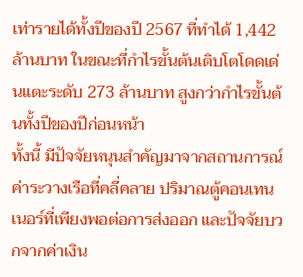เท่ารายได้ทั้งปีของปี 2567 ที่ทำได้ 1,442 ล้านบาท ในขณะที่กำไรขั้นต้นเติบโตโดดเด่นแตะระดับ 273 ล้านบาท สูงกว่ากำไรขั้นต้นทั้งปีของปีก่อนหน้า
ทั้งนี้ มีปัจจัยหนุนสำคัญมาจากสถานการณ์ค่าระวางเรือที่คลี่คลาย ปริมาณตู้คอนเทนเนอร์ที่เพียงพอต่อการส่งออก และปัจจัยบวกจากค่าเงิน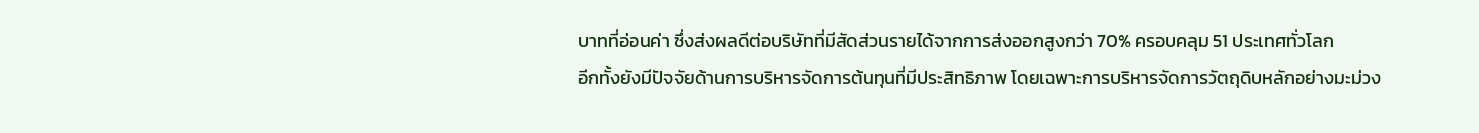บาทที่อ่อนค่า ซึ่งส่งผลดีต่อบริษัทที่มีสัดส่วนรายได้จากการส่งออกสูงกว่า 70% ครอบคลุม 51 ประเทศทั่วโลก
อีกทั้งยังมีปัจจัยด้านการบริหารจัดการต้นทุนที่มีประสิทธิภาพ โดยเฉพาะการบริหารจัดการวัตถุดิบหลักอย่างมะม่วง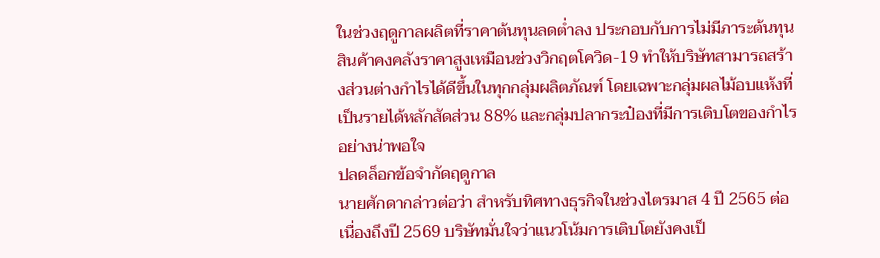ในช่วงฤดูกาลผลิตที่ราคาต้นทุนลดต่ำลง ประกอบกับการไม่มีภาระต้นทุนสินค้าคงคลังราคาสูงเหมือนช่วงวิกฤตโควิด-19 ทำให้บริษัทสามารถสร้างส่วนต่างกำไรได้ดีขึ้นในทุกกลุ่มผลิตภัณฑ์ โดยเฉพาะกลุ่มผลไม้อบแห้งที่เป็นรายได้หลักสัดส่วน 88% และกลุ่มปลากระป๋องที่มีการเติบโตของกำไรอย่างน่าพอใจ
ปลดล็อกข้อจำกัดฤดูกาล
นายศักดากล่าวต่อว่า สำหรับทิศทางธุรกิจในช่วงไตรมาส 4 ปี 2565 ต่อเนื่องถึงปี 2569 บริษัทมั่นใจว่าแนวโน้มการเติบโตยังคงเป็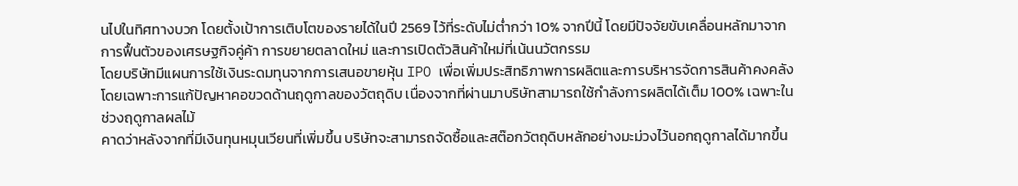นไปในทิศทางบวก โดยตั้งเป้าการเติบโตของรายได้ในปี 2569 ไว้ที่ระดับไม่ต่ำกว่า 10% จากปีนี้ โดยมีปัจจัยขับเคลื่อนหลักมาจากการฟื้นตัวของเศรษฐกิจคู่ค้า การขยายตลาดใหม่ และการเปิดตัวสินค้าใหม่ที่เน้นนวัตกรรม
โดยบริษัทมีแผนการใช้เงินระดมทุนจากการเสนอขายหุ้น IPO เพื่อเพิ่มประสิทธิภาพการผลิตและการบริหารจัดการสินค้าคงคลัง โดยเฉพาะการแก้ปัญหาคอขวดด้านฤดูกาลของวัตถุดิบ เนื่องจากที่ผ่านมาบริษัทสามารถใช้กำลังการผลิตได้เต็ม 100% เฉพาะในช่วงฤดูกาลผลไม้
คาดว่าหลังจากที่มีเงินทุนหมุนเวียนที่เพิ่มขึ้น บริษัทจะสามารถจัดซื้อและสต๊อกวัตถุดิบหลักอย่างมะม่วงไว้นอกฤดูกาลได้มากขึ้น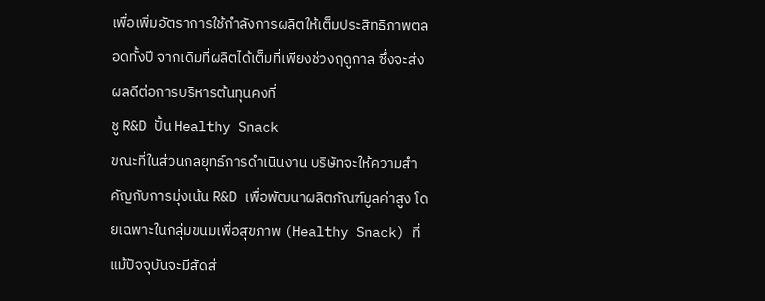เพื่อเพิ่มอัตราการใช้กำลังการผลิตให้เต็มประสิทธิภาพตลอดทั้งปี จากเดิมที่ผลิตได้เต็มที่เพียงช่วงฤดูกาล ซึ่งจะส่งผลดีต่อการบริหารต้นทุนคงที่
ชู R&D ปั้น Healthy Snack
ขณะที่ในส่วนกลยุทธ์การดำเนินงาน บริษัทจะให้ความสำคัญกับการมุ่งเน้น R&D เพื่อพัฒนาผลิตภัณฑ์มูลค่าสูง โดยเฉพาะในกลุ่มขนมเพื่อสุขภาพ (Healthy Snack) ที่แม้ปัจจุบันจะมีสัดส่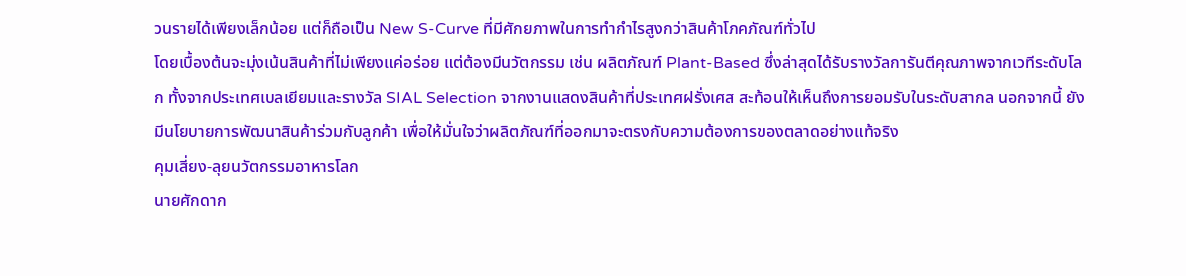วนรายได้เพียงเล็กน้อย แต่ก็ถือเป็น New S-Curve ที่มีศักยภาพในการทำกำไรสูงกว่าสินค้าโภคภัณฑ์ทั่วไป
โดยเบื้องต้นจะมุ่งเน้นสินค้าที่ไม่เพียงแค่อร่อย แต่ต้องมีนวัตกรรม เช่น ผลิตภัณฑ์ Plant-Based ซึ่งล่าสุดได้รับรางวัลการันตีคุณภาพจากเวทีระดับโลก ทั้งจากประเทศเบลเยียมและรางวัล SIAL Selection จากงานแสดงสินค้าที่ประเทศฝรั่งเศส สะท้อนให้เห็นถึงการยอมรับในระดับสากล นอกจากนี้ ยังมีนโยบายการพัฒนาสินค้าร่วมกับลูกค้า เพื่อให้มั่นใจว่าผลิตภัณฑ์ที่ออกมาจะตรงกับความต้องการของตลาดอย่างแท้จริง
คุมเสี่ยง-ลุยนวัตกรรมอาหารโลก
นายศักดาก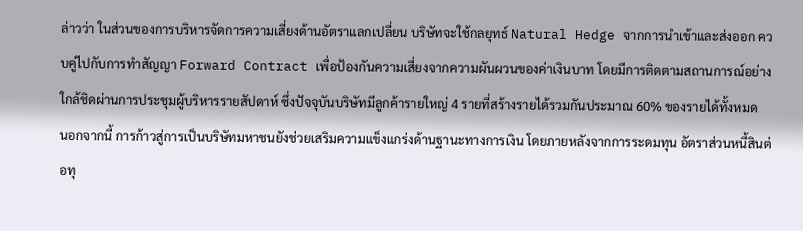ล่าวว่า ในส่วนของการบริหารจัดการความเสี่ยงด้านอัตราแลกเปลี่ยน บริษัทจะใช้กลยุทธ์ Natural Hedge จากการนำเข้าและส่งออก ควบคู่ไปกับการทำสัญญา Forward Contract เพื่อป้องกันความเสี่ยงจากความผันผวนของค่าเงินบาท โดยมีการติดตามสถานการณ์อย่างใกล้ชิดผ่านการประชุมผู้บริหารรายสัปดาห์ ซึ่งปัจจุบันบริษัทมีลูกค้ารายใหญ่ 4 รายที่สร้างรายได้รวมกันประมาณ 60% ของรายได้ทั้งหมด
นอกจากนี้ การก้าวสู่การเป็นบริษัทมหาชนยังช่วยเสริมความแข็งแกร่งด้านฐานะทางการเงิน โดยภายหลังจากการระดมทุน อัตราส่วนหนี้สินต่อทุ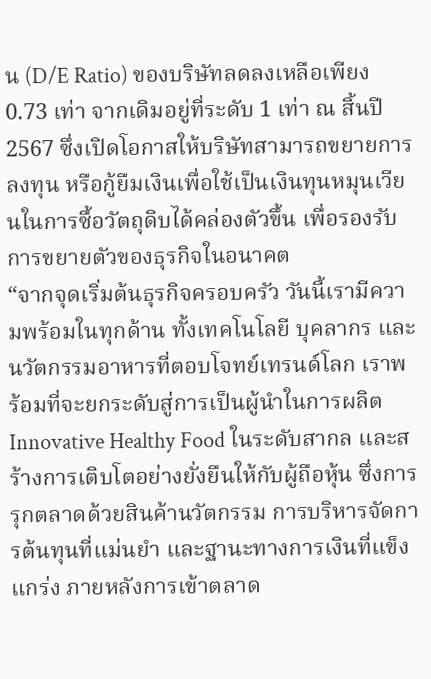น (D/E Ratio) ของบริษัทลดลงเหลือเพียง 0.73 เท่า จากเดิมอยู่ที่ระดับ 1 เท่า ณ สิ้นปี 2567 ซึ่งเปิดโอกาสให้บริษัทสามารถขยายการลงทุน หรือกู้ยืมเงินเพื่อใช้เป็นเงินทุนหมุนเวียนในการซื้อวัตถุดิบได้คล่องตัวขึ้น เพื่อรองรับการขยายตัวของธุรกิจในอนาคต
“จากจุดเริ่มต้นธุรกิจครอบครัว วันนี้เรามีความพร้อมในทุกด้าน ทั้งเทคโนโลยี บุคลากร และนวัตกรรมอาหารที่ตอบโจทย์เทรนด์โลก เราพร้อมที่จะยกระดับสู่การเป็นผู้นำในการผลิต Innovative Healthy Food ในระดับสากล และสร้างการเติบโตอย่างยั่งยืนให้กับผู้ถือหุ้น ซึ่งการรุกตลาดด้วยสินค้านวัตกรรม การบริหารจัดการต้นทุนที่แม่นยำ และฐานะทางการเงินที่แข็งแกร่ง ภายหลังการเข้าตลาด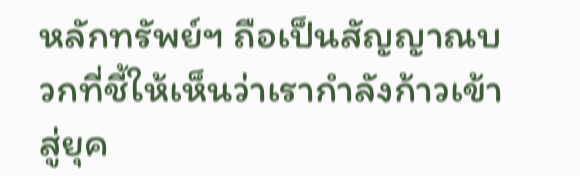หลักทรัพย์ฯ ถือเป็นสัญญาณบวกที่ชี้ให้เห็นว่าเรากำลังก้าวเข้าสู่ยุค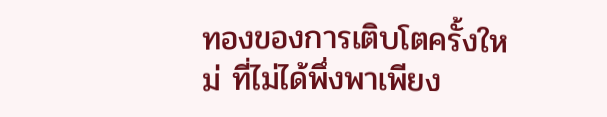ทองของการเติบโตครั้งใหม่ ที่ไม่ได้พึ่งพาเพียง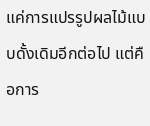แค่การแปรรูปผลไม้แบบดั้งเดิมอีกต่อไป แต่คือการ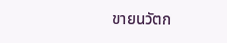ขายนวัตก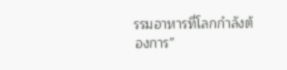รรมอาหารที่โลกกำลังต้องการ”